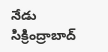నేడు సిక్రింద్రాబాద్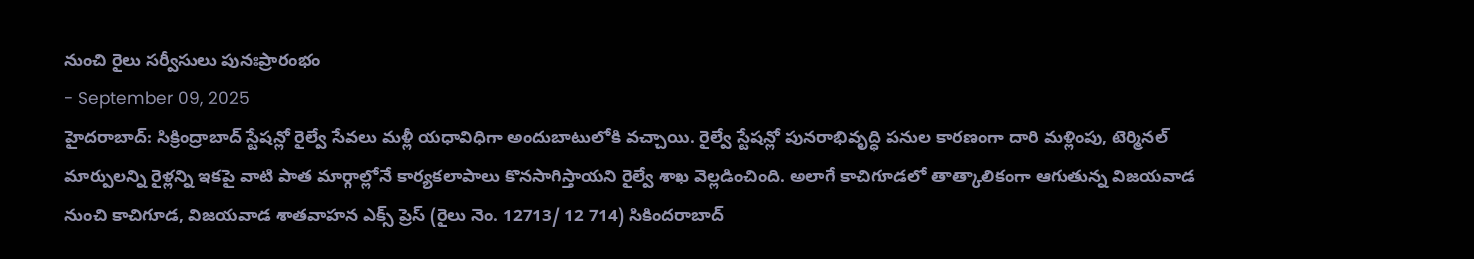నుంచి రైలు సర్వీసులు పునఃప్రారంభం
- September 09, 2025
హైదరాబాద్: సిక్రింద్రాబాద్ స్టేషన్లో రైల్వే సేవలు మళ్లీ యధావిధిగా అందుబాటులోకి వచ్చాయి. రైల్వే స్టేషన్లో పునరాభివృద్ధి పనుల కారణంగా దారి మళ్లింపు, టెర్మినల్ మార్పులన్ని రైళ్లన్ని ఇకపై వాటి పాత మార్గాల్లోనే కార్యకలాపాలు కొనసాగిస్తాయని రైల్వే శాఖ వెల్లడించింది. అలాగే కాచిగూడలో తాత్కాలికంగా ఆగుతున్న విజయవాడ నుంచి కాచిగూడ, విజయవాడ శాతవాహన ఎక్స్ ప్రెస్ (రైలు నెం. 12713/ 12 714) సికిందరాబాద్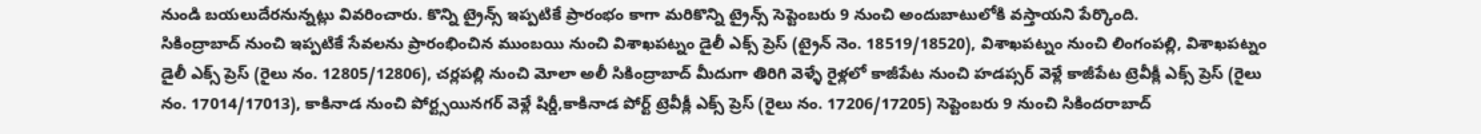నుండి బయలుదేరనున్నట్లు వివరించారు. కొన్ని ట్రైన్స్ ఇప్పటికే ప్రారంభం కాగా మరికొన్ని ట్రైన్స్ సెప్టెంబరు 9 నుంచి అందుబాటులోకి వస్తాయని పేర్కొంది.
సికింద్రాబాద్ నుంచి ఇప్పటికే సేవలను ప్రారంభించిన ముంబయి నుంచి విశాఖపట్నం డైలీ ఎక్స్ ప్రెస్ (ట్రైన్ నెం. 18519/18520), విశాఖపట్నం నుంచి లింగంపల్లి, విశాఖపట్నం డైలీ ఎక్స్ ప్రెస్ (రైలు నం. 12805/12806), చర్లపల్లి నుంచి మోలా అలీ సికింద్రాబాద్ మీదుగా తిరిగి వెళ్ళే రైళ్లలో కాజీపేట నుంచి హడప్సర్ వెళ్లే కాజీపేట ట్రెవీక్లీ ఎక్స్ ప్రెస్ (రైలు నం. 17014/17013), కాకినాడ నుంచి పోర్ట్సయినగర్ వెళ్లే షిర్డీ,కాకినాడ పోర్ట్ ట్రెవీక్లీ ఎక్స్ ప్రెస్ (రైలు నం. 17206/17205) సెప్టెంబరు 9 నుంచి సికిందరాబాద్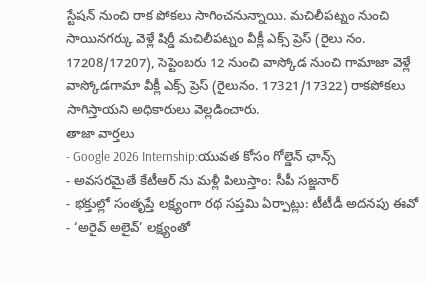స్టేషన్ నుంచి రాక పోకలు సాగించనున్నాయి. మచిలీపట్నం నుంచి సాయినగర్కు వెళ్లే షిర్డీ మచిలీపట్నం వీక్లీ ఎక్స్ ప్రెస్ (రైలు నం. 17208/17207), సెప్టెంబరు 12 నుంచి వాస్కోడ నుంచి గామాజా వెళ్లే వాస్కోడగామా వీక్లీ ఎక్స్ ప్రెస్ (రైలునం. 17321/17322) రాకపోకలు సాగిస్తాయని అధికారులు వెల్లడించారు.
తాజా వార్తలు
- Google 2026 Internship:యువత కోసం గోల్డెన్ ఛాన్స్
- అవసరమైతే కేటీఆర్ ను మళ్లీ పిలుస్తాం: సీపీ సజ్జనార్
- భక్తుల్లో సంతృప్తే లక్ష్యంగా రథ సప్తమి ఏర్పాట్లు: టీటీడీ అదనపు ఈవో
- ‘అరైవ్ అలైవ్’ లక్ష్యంతో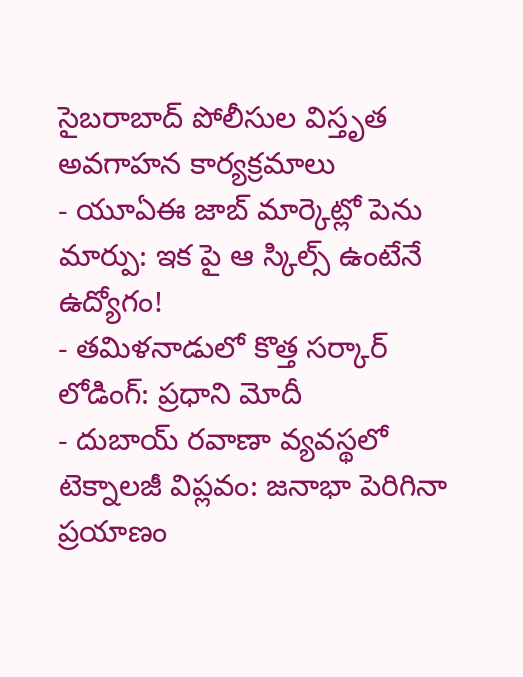సైబరాబాద్ పోలీసుల విస్తృత అవగాహన కార్యక్రమాలు
- యూఏఈ జాబ్ మార్కెట్లో పెను మార్పు: ఇక పై ఆ స్కిల్స్ ఉంటేనే ఉద్యోగం!
- తమిళనాడులో కొత్త సర్కార్ లోడింగ్: ప్రధాని మోదీ
- దుబాయ్ రవాణా వ్యవస్థలో టెక్నాలజీ విప్లవం: జనాభా పెరిగినా ప్రయాణం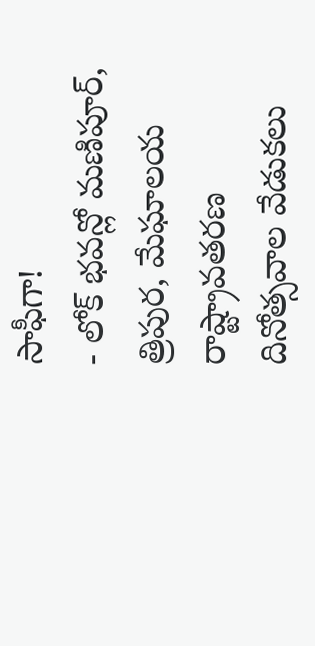సాఫీగా!
- లోక్ భవన్లో మణిపూర్, త్రిపుర, మేఘాలయ రాష్ట్రావతరణ దినోత్సవాల వేడుకలు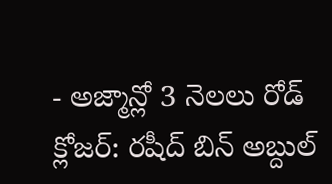- అజ్మాన్లో 3 నెలలు రోడ్ క్లోజర్: రషీద్ బిన్ అబ్దుల్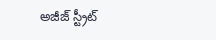అజీజ్ స్ట్రీట్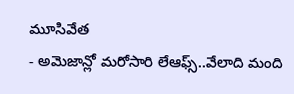మూసివేత
- అమెజాన్లో మరోసారి లేఆఫ్స్..వేలాది మంది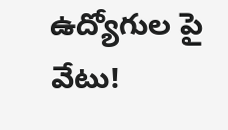ఉద్యోగుల పై వేటు!